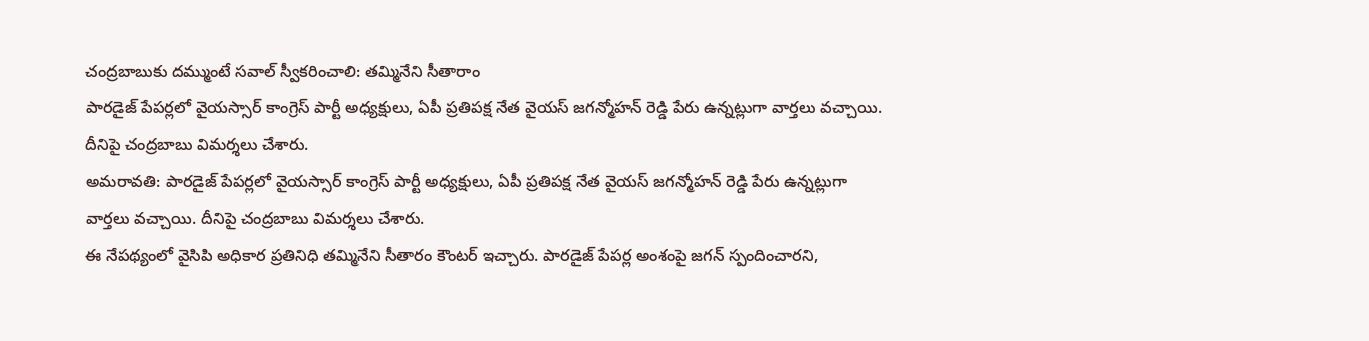చంద్రబాబుకు దమ్ముంటే సవాల్ స్వీకరించాలి: తమ్మినేని సీతారాం
పారడైజ్ పేపర్లలో వైయస్సార్ కాంగ్రెస్ పార్టీ అధ్యక్షులు, ఏపీ ప్రతిపక్ష నేత వైయస్ జగన్మోహన్ రెడ్డి పేరు ఉన్నట్లుగా వార్తలు వచ్చాయి. దీనిపై చంద్రబాబు విమర్శలు చేశారు.
అమరావతి: పారడైజ్ పేపర్లలో వైయస్సార్ కాంగ్రెస్ పార్టీ అధ్యక్షులు, ఏపీ ప్రతిపక్ష నేత వైయస్ జగన్మోహన్ రెడ్డి పేరు ఉన్నట్లుగా వార్తలు వచ్చాయి. దీనిపై చంద్రబాబు విమర్శలు చేశారు.
ఈ నేపథ్యంలో వైసిపి అధికార ప్రతినిధి తమ్మినేని సీతారం కౌంటర్ ఇచ్చారు. పారడైజ్ పేపర్ల అంశంపై జగన్ స్పందించారని,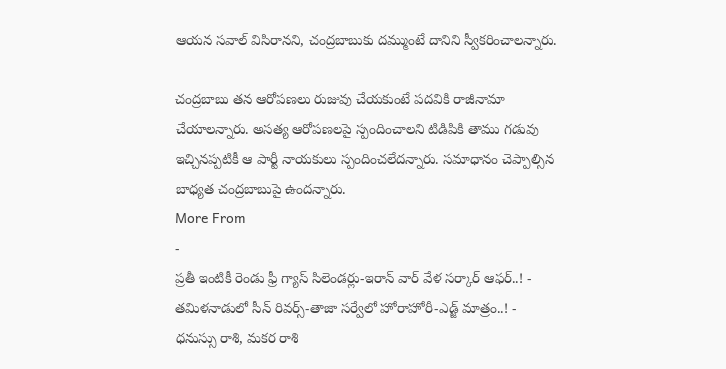ఆయన సవాల్ విసిరానని, చంద్రబాబుకు దమ్ముంటే దానిని స్వీకరించాలన్నారు.

చంద్రబాబు తన ఆరోపణలు రుజువు చేయకుంటే పదవికి రాజీనామా చేయాలన్నారు. అసత్య ఆరోపణలపై స్పందించాలని టిడిపికి తాము గడువు ఇచ్చినప్పటికీ ఆ పార్టీ నాయకులు స్పందించలేదన్నారు. సమాధానం చెప్పాల్సిన బాధ్యత చంద్రబాబుపై ఉందన్నారు.
More From
-
ప్రతీ ఇంటికీ రెండు ఫ్రీ గ్యాస్ సిలెండర్లు-ఇరాన్ వార్ వేళ సర్కార్ ఆఫర్..! -
తమిళనాడులో సీన్ రివర్స్-తాజా సర్వేలో హోరాహోరీ-ఎడ్జ్ మాత్రం..! -
ధనుస్సు రాశి, మకర రాశి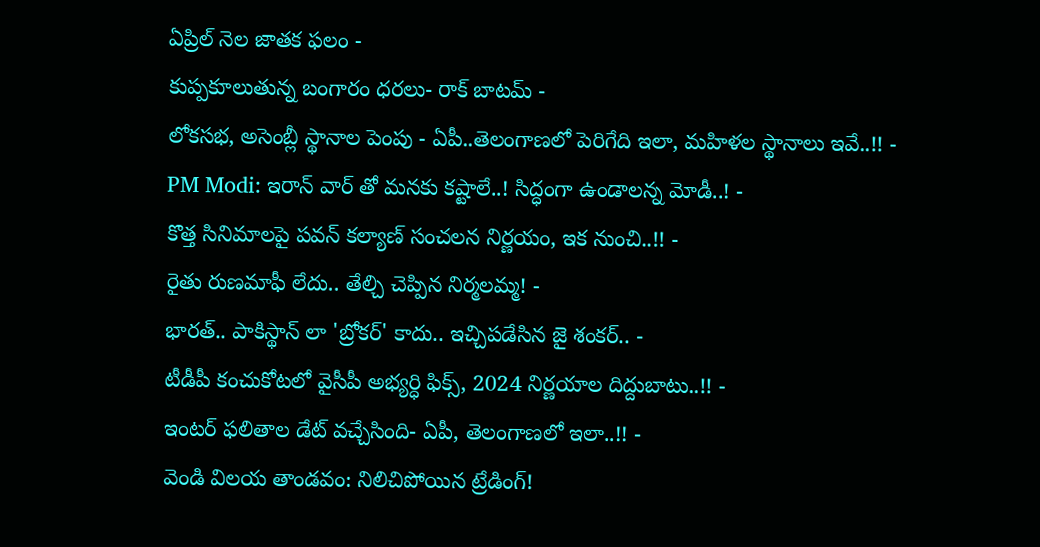ఏప్రిల్ నెల జాతక ఫలం -
కుప్పకూలుతున్న బంగారం ధరలు- రాక్ బాటమ్ -
లోకసభ, అసెంబ్లీ స్థానాల పెంపు - ఏపీ..తెలంగాణలో పెరిగేది ఇలా, మహిళల స్థానాలు ఇవే..!! -
PM Modi: ఇరాన్ వార్ తో మనకు కష్టాలే..! సిద్ధంగా ఉండాలన్న మోడీ..! -
కొత్త సినిమాలపై పవన్ కల్యాణ్ సంచలన నిర్ణయం, ఇక నుంచి..!! -
రైతు రుణమాఫీ లేదు.. తేల్చి చెప్పిన నిర్మలమ్మ! -
భారత్.. పాకిస్థాన్ లా 'బ్రోకర్' కాదు.. ఇచ్చిపడేసిన జై శంకర్.. -
టీడీపీ కంచుకోటలో వైసీపీ అభ్యర్ధి ఫిక్స్, 2024 నిర్ణయాల దిద్దుబాటు..!! -
ఇంటర్ ఫలితాల డేట్ వచ్చేసింది- ఏపీ, తెలంగాణలో ఇలా..!! -
వెండి విలయ తాండవం: నిలిచిపోయిన ట్రేడింగ్!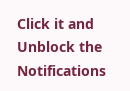Click it and Unblock the Notifications